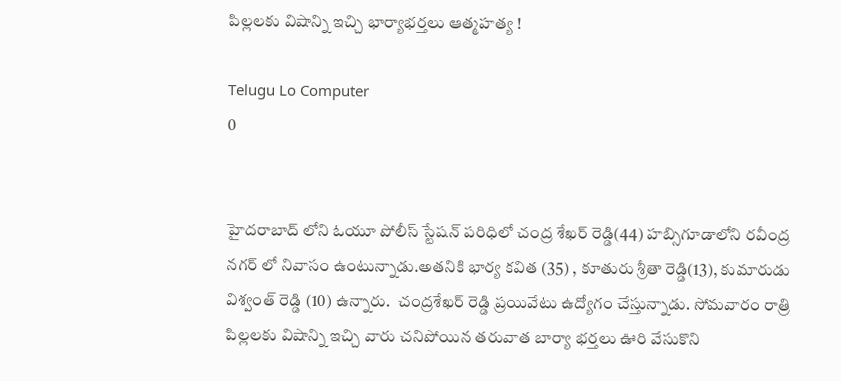పిల్లలకు విషాన్ని ఇచ్చి భార్యాభర్తలు ఆత్మహత్య !

Telugu Lo Computer
0


హైదరాబాద్ లోని ఓయూ పోలీస్ స్టేషన్ పరిధిలో చంద్ర శేఖర్ రెడ్డి(44) హబ్సిగూడాలోని రవీంద్ర నగర్ లో నివాసం ఉంటున్నాడు.అతనికి భార్య కవిత (35) , కూతురు శ్రీతా రెడ్డి(13), కుమారుడు విశ్వంత్ రెడ్డి (10) ఉన్నారు.  చంద్రశేఖర్ రెడ్డి ప్రయివేటు ఉద్యోగం చేస్తున్నాడు. సోమవారం రాత్రి పిల్లలకు విషాన్ని ఇచ్చి వారు చనిపోయిన తరువాత బార్యా భర్తలు ఊరి వేసుకొని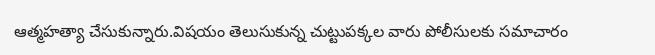ఆత్మహత్యా చేసుకున్నారు.విషయం తెలుసుకున్న చుట్టుపక్కల వారు పోలీసులకు సమాచారం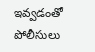ఇవ్వడంతో పోలీసులు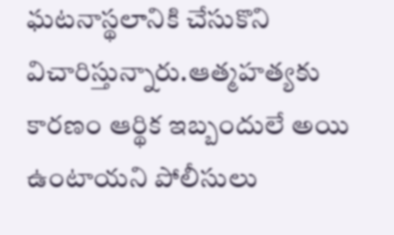ఘటనాస్థలానికి చేసుకొని విచారిస్తున్నారు.ఆత్మహత్యకు కారణం ఆర్థిక ఇబ్బందులే అయి ఉంటాయని పోలీసులు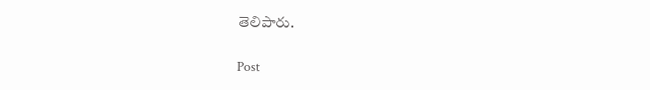తెలిపారు.

Post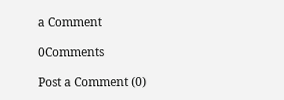a Comment

0Comments

Post a Comment (0)